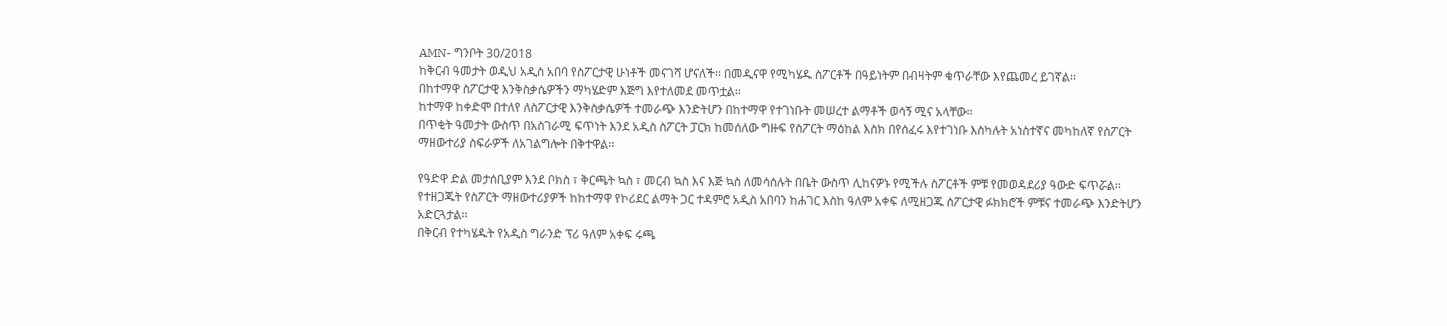AMN- ግንቦት 30/2018
ከቅርብ ዓመታት ወዲህ አዲስ አበባ የስፖርታዊ ሁነቶች መናገሻ ሆናለች፡፡ በመዲናዋ የሚካሄዱ ስፖርቶች በዓይነትም በብዛትም ቁጥራቸው እየጨመረ ይገኛል፡፡
በከተማዋ ስፖርታዊ እንቅስቃሴዎችን ማካሄድም እጅግ እየተለመደ መጥቷል፡፡
ከተማዋ ከቀድሞ በተለየ ለስፖርታዊ እንቅስቃሴዎች ተመራጭ እንድትሆን በከተማዋ የተገነቡት መሠረተ ልማቶች ወሳኝ ሚና አላቸው፡፡
በጥቂት ዓመታት ውስጥ በአስገራሚ ፍጥነት እንደ አዲስ ስፖርት ፓርክ ከመሰለው ግዙፍ የስፖርት ማዕከል እስክ በየሰፈሩ እየተገነቡ እስካሉት አነስተኛና መካከለኛ የስፖርት ማዘውተሪያ ስፍራዎች ለአገልግሎት በቅተዋል፡፡

የዓድዋ ድል መታሰቢያም እንደ ቦክስ ፣ ቅርጫት ኳስ ፣ መርብ ኳስ እና እጅ ኳስ ለመሳሰሉት በቤት ውስጥ ሊከናዎኑ የሚችሉ ስፖርቶች ምቹ የመወዳደሪያ ዓውድ ፍጥሯል፡፡
የተዘጋጁት የስፖርት ማዘውተሪያዎች ከከተማዋ የኮሪደር ልማት ጋር ተዳምሮ አዲስ አበባን ከሐገር እስከ ዓለም አቀፍ ለሚዘጋጁ ስፖርታዊ ፉክክሮች ምቹና ተመራጭ እንድትሆን አድርጓታል፡፡
በቅርብ የተካሄዱት የአዲስ ግራንድ ፕሪ ዓለም አቀፍ ሩጫ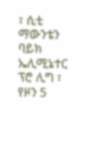፣ ሲቲ ማውንቴን ባይክ ኤሊሚኔተር ፕሮ ሊግ ፣ የዞን 5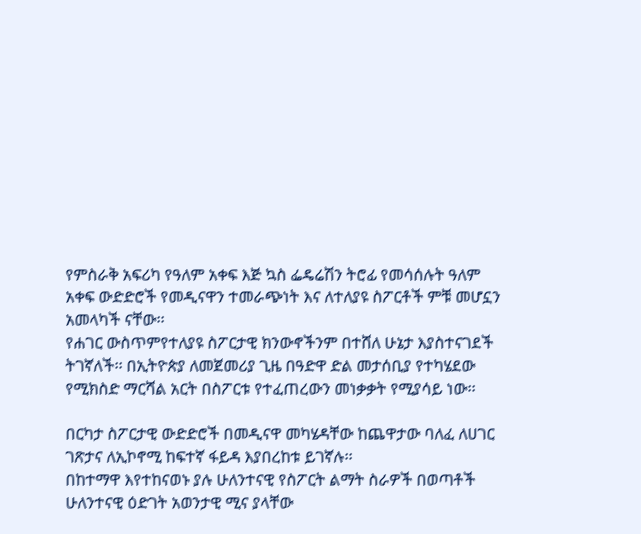የምስራቅ አፍሪካ የዓለም አቀፍ እጅ ኳስ ፌዴሬሽን ትሮፊ የመሳሰሉት ዓለም አቀፍ ውድድሮች የመዲናዋን ተመራጭነት እና ለተለያዩ ስፖርቶች ምቹ መሆኗን አመላካች ናቸው፡፡
የሐገር ውስጥምየተለያዩ ስፖርታዊ ክንውኖችንም በተሸለ ሁኔታ እያስተናገደች ትገኛለች፡፡ በኢትዮጵያ ለመጀመሪያ ጊዜ በዓድዋ ድል መታሰቢያ የተካሄደው የሚክስድ ማርሻል አርት በስፖርቱ የተፈጠረውን መነቃቃት የሚያሳይ ነው፡፡

በርካታ ስፖርታዊ ውድድሮች በመዲናዋ መካሄዳቸው ከጨዋታው ባለፈ ለሀገር ገጽታና ለኢኮኖሚ ከፍተኛ ፋይዳ እያበረከቱ ይገኛሉ፡፡
በከተማዋ እየተከናወኑ ያሉ ሁለንተናዊ የስፖርት ልማት ስራዎች በወጣቶች ሁለንተናዊ ዕድገት አወንታዊ ሚና ያላቸው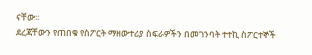ናቸው፡፡
ደረጃቸውን የጠበቁ የስፖርት ማዘውተሪያ ስፍራዎችን በመገንባት ተተኪ ስፖርተኞች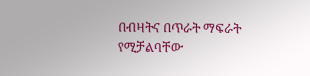በብዛትና በጥራት ማፍራት የሚቻልባቸው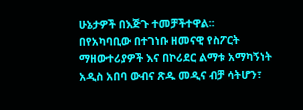ሁኔታዎች በእጅጉ ተመቻችተዋል፡፡
በየአካባቢው በተገነቡ ዘመናዊ የስፖርት ማዘውተሪያዎች እና በኮሪደር ልማቱ አማካኝነት አዲስ አበባ ውብና ጽዱ መዲና ብቻ ሳትሆን፣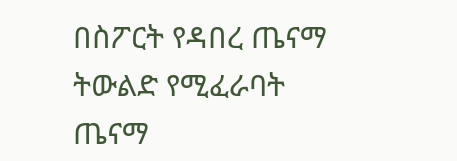በስፖርት የዳበረ ጤናማ ትውልድ የሚፈራባት ጤናማ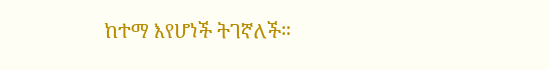ከተማ እየሆነች ትገኛለች።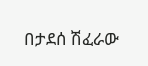በታደሰ ሽፈራው